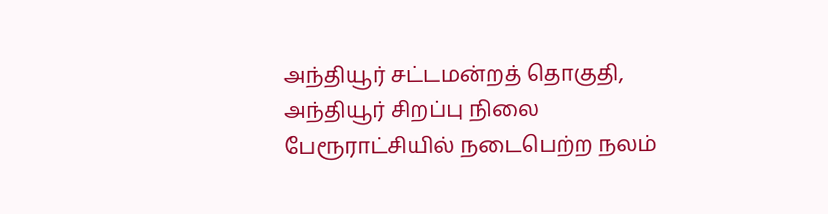அந்தியூர் சட்டமன்றத் தொகுதி, அந்தியூர் சிறப்பு நிலை பேரூராட்சியில் நடைபெற்ற நலம்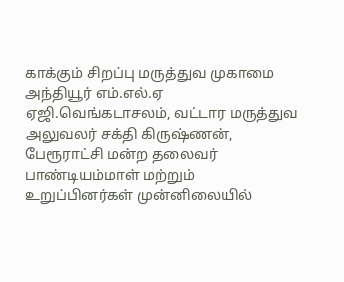காக்கும் சிறப்பு மருத்துவ முகாமை அந்தியூர் எம்.எல்.ஏ ஏஜி.வெங்கடாசலம், வட்டார மருத்துவ அலுவலர் சக்தி கிருஷ்ணன், பேரூராட்சி மன்ற தலைவர் பாண்டியம்மாள் மற்றும் உறுப்பினர்கள் முன்னிலையில்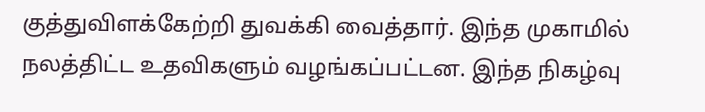குத்துவிளக்கேற்றி துவக்கி வைத்தார். இந்த முகாமில் நலத்திட்ட உதவிகளும் வழங்கப்பட்டன. இந்த நிகழ்வு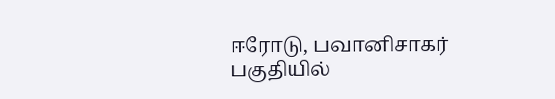ஈரோடு, பவானிசாகர் பகுதியில்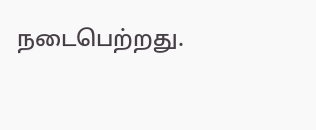நடைபெற்றது.